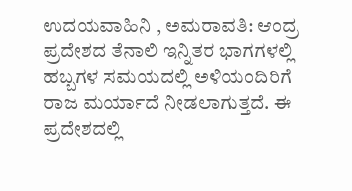ಉದಯವಾಹಿನಿ , ಅಮರಾವತಿ: ಆಂದ್ರ ಪ್ರದೇಶದ ತೆನಾಲಿ ಇನ್ನಿತರ ಭಾಗಗಳಲ್ಲಿ ಹಬ್ಬಗಳ ಸಮಯದಲ್ಲಿ ಅಳಿಯಂದಿರಿಗೆ ರಾಜ ಮರ್ಯಾದೆ ನೀಡಲಾಗುತ್ತದೆ. ಈ ಪ್ರದೇಶದಲ್ಲಿ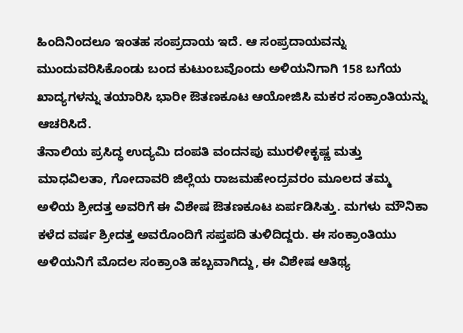ಹಿಂದಿನಿಂದಲೂ ಇಂತಹ ಸಂಪ್ರದಾಯ ಇದೆ. ಆ ಸಂಪ್ರದಾಯವನ್ನು ಮುಂದುವರಿಸಿಕೊಂಡು ಬಂದ ಕುಟುಂಬವೊಂದು ಅಳಿಯನಿಗಾಗಿ 158 ಬಗೆಯ ಖಾದ್ಯಗಳನ್ನು ತಯಾರಿಸಿ ಭಾರೀ ಔತಣಕೂಟ ಆಯೋಜಿಸಿ ಮಕರ ಸಂಕ್ರಾಂತಿಯನ್ನು ಆಚರಿಸಿದೆ.
ತೆನಾಲಿಯ ಪ್ರಸಿದ್ಧ ಉದ್ಯಮಿ ದಂಪತಿ ವಂದನಪು ಮುರಳೀಕೃಷ್ಣ ಮತ್ತು ಮಾಧವಿಲತಾ, ಗೋದಾವರಿ ಜಿಲ್ಲೆಯ ರಾಜಮಹೇಂದ್ರವರಂ ಮೂಲದ ತಮ್ಮ ಅಳಿಯ ಶ್ರೀದತ್ತ ಅವರಿಗೆ ಈ ವಿಶೇಷ ಔತಣಕೂಟ ಏರ್ಪಡಿಸಿತ್ತು. ಮಗಳು ಮೌನಿಕಾ ಕಳೆದ ವರ್ಷ ಶ್ರೀದತ್ತ ಅವರೊಂದಿಗೆ ಸಪ್ತಪದಿ ತುಳಿದಿದ್ದರು. ಈ ಸಂಕ್ರಾಂತಿಯು ಅಳಿಯನಿಗೆ ಮೊದಲ ಸಂಕ್ರಾಂತಿ ಹಬ್ಬವಾಗಿದ್ದು, ಈ ವಿಶೇಷ ಆತಿಥ್ಯ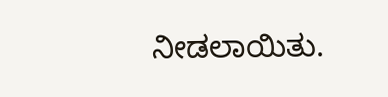ನೀಡಲಾಯಿತು.